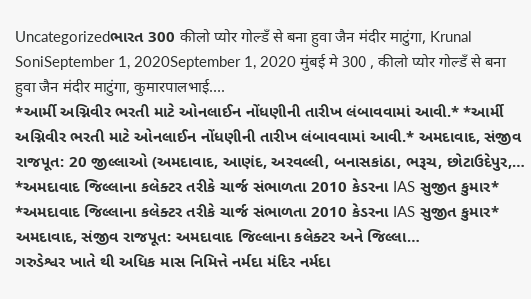Uncategorizedભારત 300 कीलो प्योर गोल्डँ से बना हुवा जैन मंदीर माटुंगा, Krunal SoniSeptember 1, 2020September 1, 2020 मुंबई मे 300 , कीलो प्योर गोल्डँ से बना हुवा जैन मंदीर माटुंगा, कुमारपालभाई….
*આર્મી અગ્નિવીર ભરતી માટે ઓનલાઈન નોંધણીની તારીખ લંબાવવામાં આવી.* *આર્મી અગ્નિવીર ભરતી માટે ઓનલાઈન નોંધણીની તારીખ લંબાવવામાં આવી.* અમદાવાદ, સંજીવ રાજપૂત: 20 જીલ્લાઓ (અમદાવાદ, આણંદ, અરવલ્લી, બનાસકાંઠા, ભરૂચ, છોટાઉદેપુર,…
*અમદાવાદ જિલ્લાના કલેક્ટર તરીકે ચાર્જ સંભાળતા 2010 કેડરના IAS સુજીત કુમાર* *અમદાવાદ જિલ્લાના કલેક્ટર તરીકે ચાર્જ સંભાળતા 2010 કેડરના IAS સુજીત કુમાર* અમદાવાદ, સંજીવ રાજપૂત: અમદાવાદ જિલ્લાના કલેક્ટર અને જિલ્લા…
ગરુડેશ્વર ખાતે થી અધિક માસ નિમિત્તે નર્મદા મંદિર નર્મદા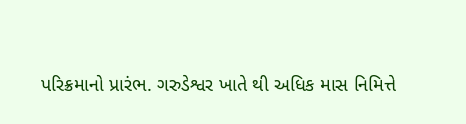પરિક્રમાનો પ્રારંભ. ગરુડેશ્વર ખાતે થી અધિક માસ નિમિત્તે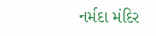નર્મદા મંદિર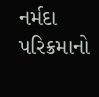નર્મદા પરિક્રમાનો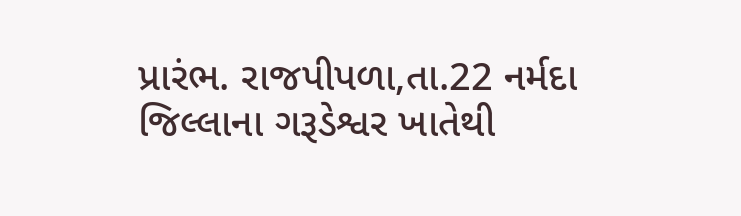પ્રારંભ. રાજપીપળા,તા.22 નર્મદા જિલ્લાના ગરૂડેશ્વર ખાતેથી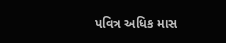પવિત્ર અધિક માસ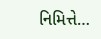નિમિત્તે…